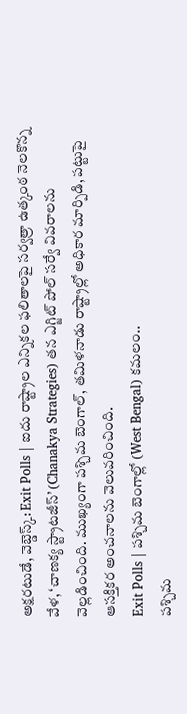అక్షరటుడే, వెబ్డెస్క్: Exit Polls | ఐదు రాష్ట్రాల ఎన్నికల ఫలితాలపై సర్వత్రా ఉత్కంఠ నెలకొన్న వేళ, ‘చాణక్య స్ట్రాటజీస్’ (Chanakya Strategies) తన ఎగ్జిట్ పోల్ సర్వే వివరాలను వెల్లడించింది. ముఖ్యంగా పశ్చిమ బెంగాల్, తమిళనాడు రాష్ట్రాల్లో అధికార మార్పిడి, పట్టుపై ఆసక్తికర అంచనాలను వెలువరించింది.
Exit Polls | పశ్చిమ బెంగాల్లో (West Bengal) కమలం..
పశ్చిమ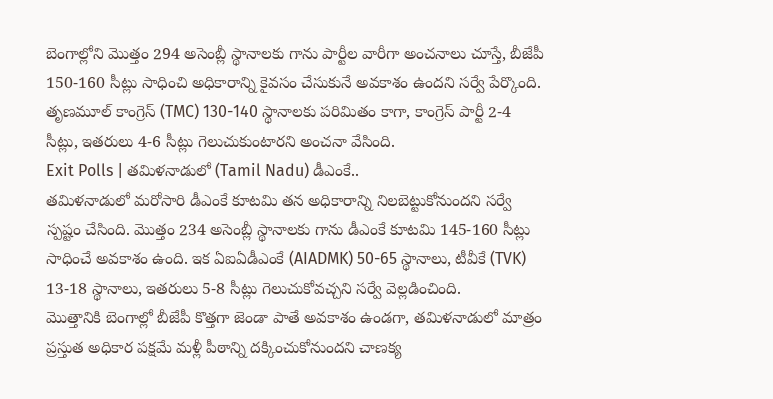బెంగాల్లోని మొత్తం 294 అసెంబ్లీ స్థానాలకు గాను పార్టీల వారీగా అంచనాలు చూస్తే, బీజేపీ 150-160 సీట్లు సాధించి అధికారాన్ని కైవసం చేసుకునే అవకాశం ఉందని సర్వే పేర్కొంది. తృణమూల్ కాంగ్రెస్ (TMC) 130-140 స్థానాలకు పరిమితం కాగా, కాంగ్రెస్ పార్టీ 2-4 సీట్లు, ఇతరులు 4-6 సీట్లు గెలుచుకుంటారని అంచనా వేసింది.
Exit Polls | తమిళనాడులో (Tamil Nadu) డీఎంకే..
తమిళనాడులో మరోసారి డీఎంకే కూటమి తన అధికారాన్ని నిలబెట్టుకోనుందని సర్వే స్పష్టం చేసింది. మొత్తం 234 అసెంబ్లీ స్థానాలకు గాను డీఎంకే కూటమి 145-160 సీట్లు సాధించే అవకాశం ఉంది. ఇక ఏఐఏడీఎంకే (AIADMK) 50-65 స్థానాలు, టీవీకే (TVK) 13-18 స్థానాలు, ఇతరులు 5-8 సీట్లు గెలుచుకోవచ్చని సర్వే వెల్లడించింది.
మొత్తానికి బెంగాల్లో బీజేపీ కొత్తగా జెండా పాతే అవకాశం ఉండగా, తమిళనాడులో మాత్రం ప్రస్తుత అధికార పక్షమే మళ్లీ పీఠాన్ని దక్కించుకోనుందని చాణక్య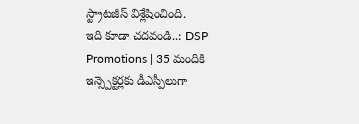స్ట్రాటజీస్ విశ్లేషించింది.
ఇది కూడా చదవండి..: DSP Promotions | 35 మందికి ఇన్స్పెక్టర్లకు డీఎస్పీలుగా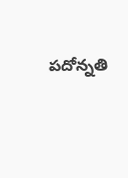పదోన్నతి